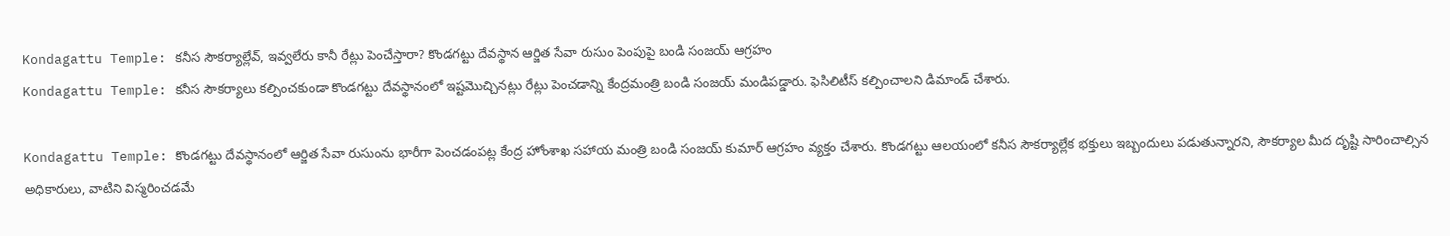Kondagattu Temple: కనీస సౌకర్యాల్లేవ్, ఇవ్వలేరు కానీ రేట్లు పెంచేస్తారా? కొండగట్టు దేవస్థాన ఆర్జిత సేవా రుసుం పెంపుపై బండి సంజయ్ ఆగ్రహం
Kondagattu Temple: కనీస సౌకర్యాలు కల్పించకుండా కొండగట్టు దేవస్థానంలో ఇష్టమొచ్చినట్లు రేట్లు పెంచడాన్ని కేంద్రమంత్రి బండి సంజయ్ మండిపడ్డారు. ఫెసిలిటీస్ కల్పించాలని డిమాండ్ చేశారు.

Kondagattu Temple: కొండగట్టు దేవస్థానంలో ఆర్జిత సేవా రుసుంను భారీగా పెంచడంపట్ల కేంద్ర హోంశాఖ సహాయ మంత్రి బండి సంజయ్ కుమార్ ఆగ్రహం వ్యక్తం చేశారు. కొండగట్టు ఆలయంలో కనీస సౌకర్యాల్లేక భక్తులు ఇబ్బందులు పడుతున్నారని, సౌకర్యాల మీద దృష్టి సారించాల్సిన అధికారులు, వాటిని విస్మరించడమే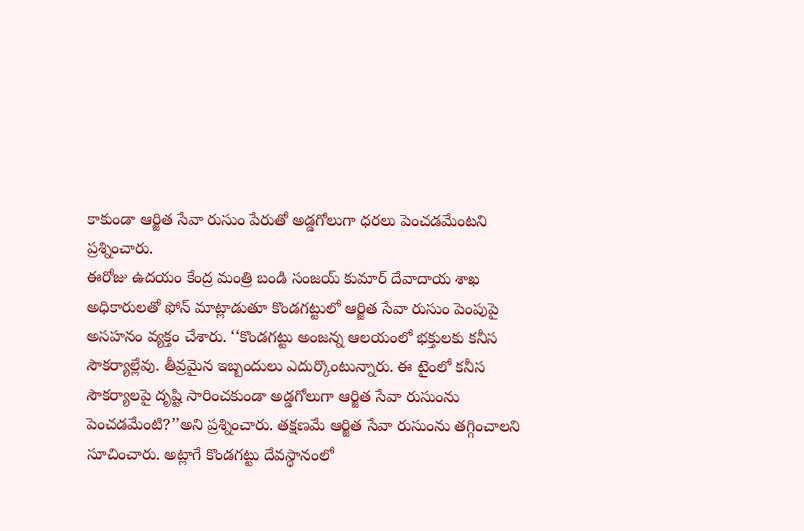కాకుండా ఆర్జిత సేవా రుసుం పేరుతో అడ్డగోలుగా ధరలు పెంచడమేంటని ప్రశ్నించారు.
ఈరోజు ఉదయం కేంద్ర మంత్రి బండి సంజయ్ కుమార్ దేవాదాయ శాఖ అధికారులతో ఫోన్ మాట్లాడుతూ కొండగట్టులో ఆర్జిత సేవా రుసుం పెంపుపై అసహనం వ్యక్తం చేశారు. ‘‘కొండగట్టు అంజన్న ఆలయంలో భక్తులకు కనీస సౌకర్యాల్లేవు. తీవ్రమైన ఇబ్బందులు ఎదుర్కొంటున్నారు. ఈ టైంలో కనీస సౌకర్యాలపై దృష్టి సారించకుండా అడ్డగోలుగా ఆర్జిత సేవా రుసుంను పెంచడమేంటి?’’అని ప్రశ్నించారు. తక్షణమే ఆర్జిత సేవా రుసుంను తగ్గించాలని సూచించారు. అట్లాగే కొండగట్టు దేవస్థానంలో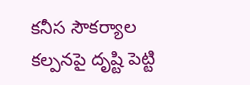కనీస సౌకర్యాల కల్పనపై దృష్టి పెట్టి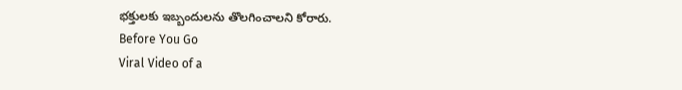భక్తులకు ఇబ్బందులను తొలగించాలని కోరారు.
Before You Go
Viral Video of a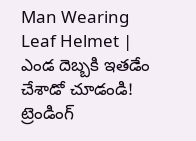Man Wearing Leaf Helmet | ఎండ దెబ్బకి ఇతడేం చేశాడో చూడండి!
ట్రెండింగ్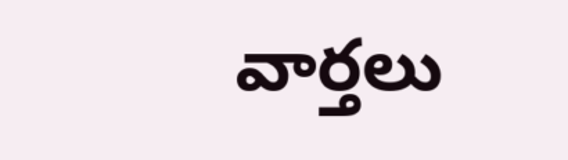వార్తలు